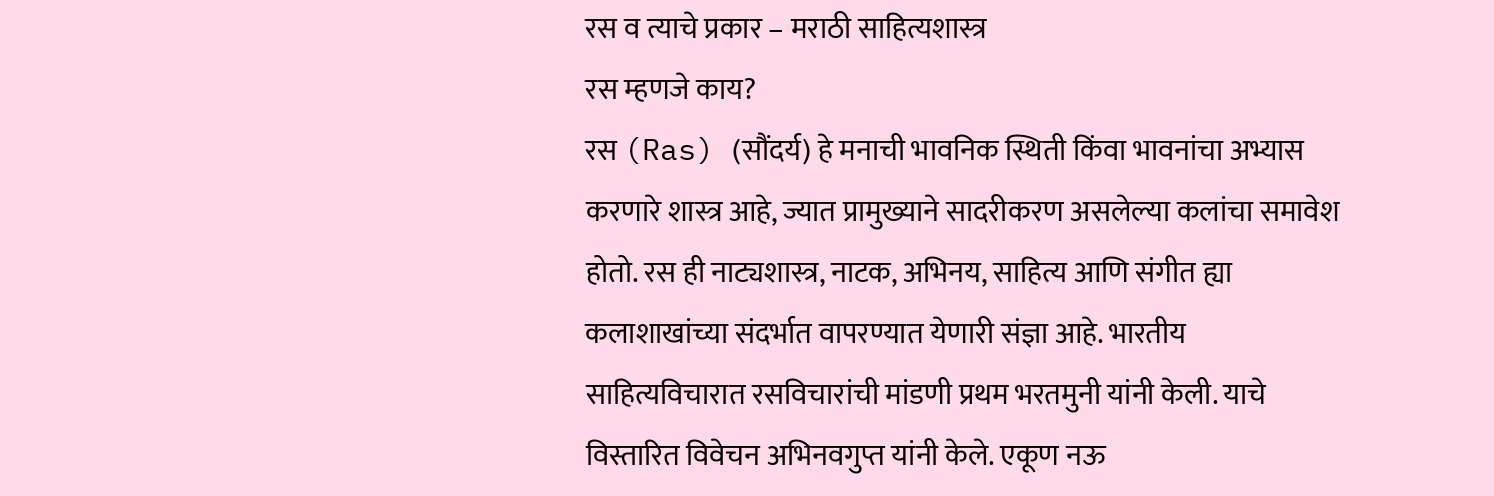रस व त्याचे प्रकार – मराठी साहित्यशास्त्र
रस म्हणजे काय?
रस (Ras) (सौंदर्य) हे मनाची भावनिक स्थिती किंवा भावनांचा अभ्यास करणारे शास्त्र आहे, ज्यात प्रामुख्याने सादरीकरण असलेल्या कलांचा समावेश होतो. रस ही नाट्यशास्त्र, नाटक, अभिनय, साहित्य आणि संगीत ह्या कलाशाखांच्या संदर्भात वापरण्यात येणारी संज्ञा आहे. भारतीय साहित्यविचारात रसविचारांची मांडणी प्रथम भरतमुनी यांनी केली. याचे विस्तारित विवेचन अभिनवगुप्त यांनी केले. एकूण नऊ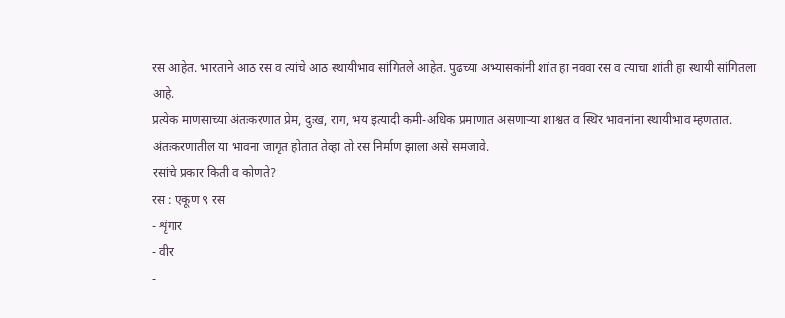रस आहेत. भारताने आठ रस व त्यांचे आठ स्थायीभाव सांगितले आहेत. पुढच्या अभ्यासकांनी शांत हा नववा रस व त्याचा शांती हा स्थायी सांगितला आहे.
प्रत्येक माणसाच्या अंतःकरणात प्रेम, दुःख, राग, भय इत्यादी कमी-अधिक प्रमाणात असणाऱ्या शाश्वत व स्थिर भावनांना स्थायीभाव म्हणतात.
अंतःकरणातील या भावना जागृत होतात तेव्हा तो रस निर्माण झाला असे समजावे.
रसांचे प्रकार किती व कोणते?
रस : एकूण ९ रस
- शृंगार
- वीर
-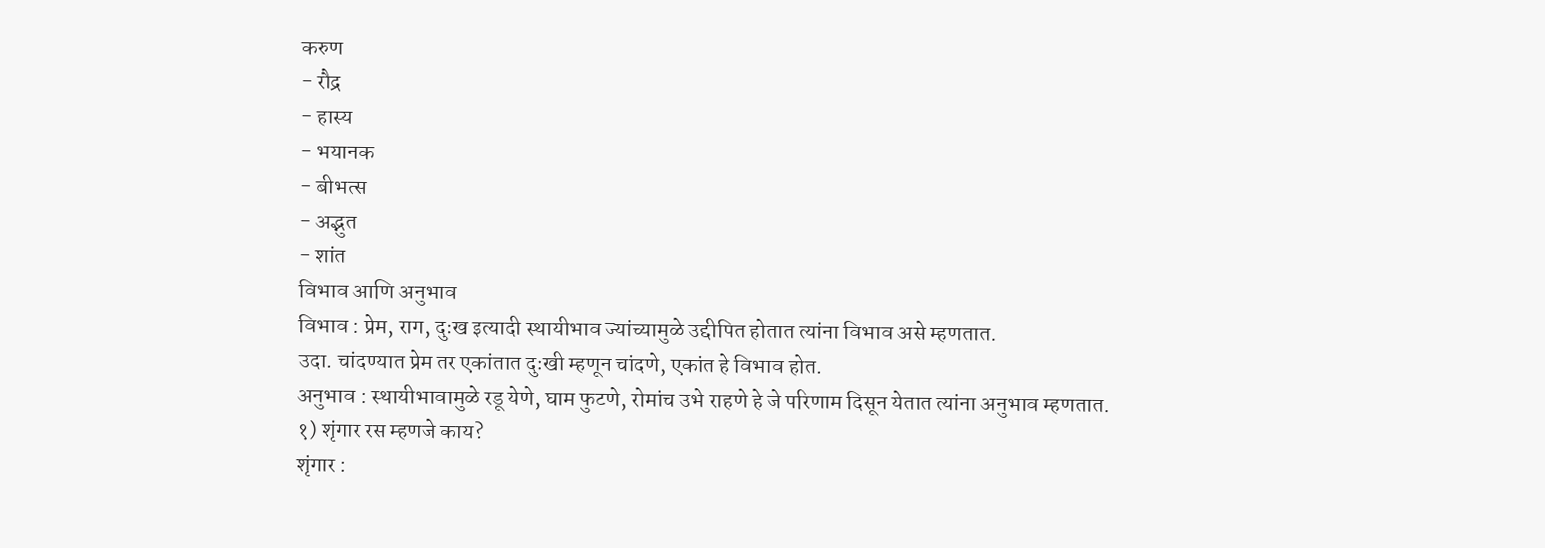करुण
- रौद्र
- हास्य
- भयानक
- बीभत्स
- अद्भुत
- शांत
विभाव आणि अनुभाव
विभाव : प्रेम, राग, दुःख इत्यादी स्थायीभाव ज्यांच्यामुळे उद्दीपित होतात त्यांना विभाव असे म्हणतात.
उदा. चांदण्यात प्रेम तर एकांतात दुःखी म्हणून चांदणे, एकांत हे विभाव होत.
अनुभाव : स्थायीभावामुळे रडू येणे, घाम फुटणे, रोमांच उभे राहणे हे जे परिणाम दिसून येतात त्यांना अनुभाव म्हणतात.
१) शृंगार रस म्हणजे काय?
शृंगार :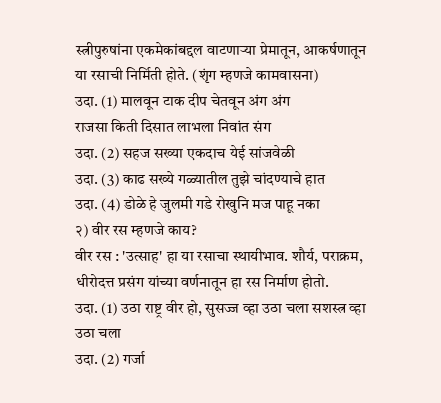स्त्रीपुरुषांना एकमेकांबद्दल वाटणाऱ्या प्रेमातून, आकर्षणातून या रसाची निर्मिती होते. (शृंग म्हणजे कामवासना)
उदा. (1) मालवून टाक दीप चेतवून अंग अंग
राजसा किती दिसात लाभला निवांत संग
उदा. (2) सहज सख्या एकदाच येई सांजवेळी
उदा. (3) काढ सख्ये गळ्यातील तुझे चांदण्याचे हात
उदा. (4) डोळे हे जुलमी गडे रोखुनि मज पाहू नका
२) वीर रस म्हणजे काय?
वीर रस : 'उत्साह' हा या रसाचा स्थायीभाव. शौर्य, पराक्रम, धीरोदत्त प्रसंग यांच्या वर्णनातून हा रस निर्माण होतो.
उदा. (1) उठा राष्ट्र वीर हो, सुसज्ज व्हा उठा चला सशस्त्र व्हा उठा चला
उदा. (2) गर्जा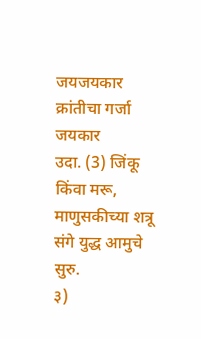जयजयकार क्रांतीचा गर्जा जयकार
उदा. (3) जिंकू किंवा मरू, माणुसकीच्या शत्रू संगे युद्ध आमुचे सुरु.
३)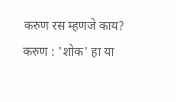करुण रस म्हणजे काय?
करुण : 'शोक' हा या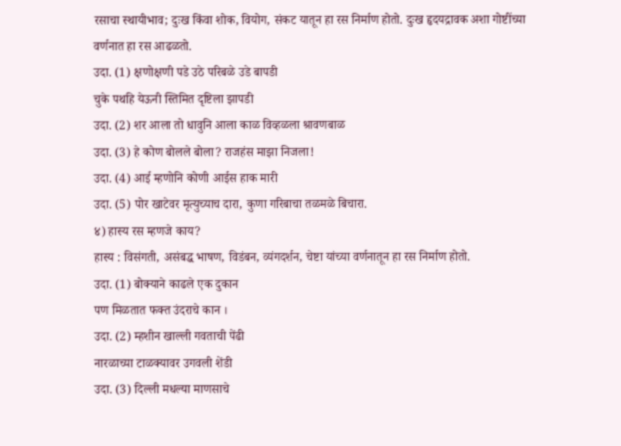रसाचा स्थायीभाव; दुःख किंवा शोक, वियोग, संकट यातून हा रस निर्माण होतो. दुःख हृदयद्रावक अशा गोष्टींच्या वर्णनात हा रस आढळतो.
उदा. (1) क्षणोक्षणी पडे उठे परिबळे उडे बापडी
चुके पथहि येऊनी स्तिमित दृष्टिला झापडी
उदा. (2) शर आला तो धावुनि आला काळ विव्हळला श्रावणबाळ
उदा. (3) हे कोण बोलले बोला? राजहंस माझा निजला!
उदा. (4) आई म्हणोनि कोणी आईस हाक मारी
उदा. (5) पोर खाटेवर मृत्युच्याच दारा, कुणा गरिबाचा तळमळे बिचारा.
४) हास्य रस म्हणजे काय?
हास्य : विसंगती, असंबद्ध भाषण, विडंबन, व्यंगदर्शन, चेष्टा यांच्या वर्णनातून हा रस निर्माण होतो.
उदा. (1) बोक्याने काढले एक दुकान
पण मिळतात फक्त उंदराचे कान ।
उदा. (2) म्हशीन खाल्ली गवताची पेंढी
नारळाच्या टाळक्यावर उगवली शेंडी
उदा. (3) दिल्ली मधल्या माणसाचे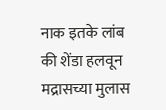नाक इतके लांब
की शेंडा हलवून मद्रासच्या मुलास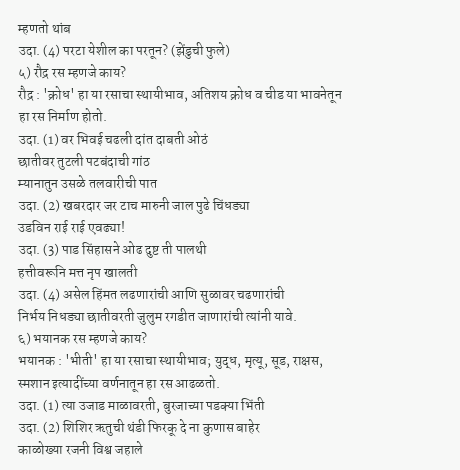म्हणतो थांब
उदा. (4) परटा येशील का परतून? (झेंडुची फुले)
५) रौद्र रस म्हणजे काय?
रौद्र : 'क्रोध' हा या रसाचा स्थायीभाव, अतिशय क्रोध व चीड या भावनेतून हा रस निर्माण होतो.
उदा. (1) वर भिवई चढली दांत दाबती ओठं
छातीवर तुटली पटबंदाची गांठ
म्यानातुन उसळे तलवारीची पात
उदा. (2) खबरदार जर टाच मारुनी जाल पुढे चिंधड्या
उडविन राई राई एवढ्या!
उदा. (3) पाड सिंहासने ओढ दुष्ट ती पालथी
हत्तीवरूनि मत्त नृप खालती
उदा. (4) असेल हिंमत लढणारांची आणि सुळावर चढणारांची
निर्भय निधड्या छातीवरती जुलुम रगडीत जाणारांची त्यांनी यावे.
६) भयानक रस म्हणजे काय?
भयानक : 'भीती' हा या रसाचा स्थायीभाव; युद्ध, मृत्यू, सूड, राक्षस, स्मशान इत्यादींच्या वर्णनातून हा रस आढळतो.
उदा. (1) त्या उजाड माळावरती, बुरजाच्या पडक्या भिंती
उदा. (2) शिशिर ऋतुची थंडी फिरकू दे ना कुणास बाहेर
काळोख्या रजनी विश्व जहाले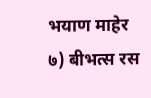भयाण माहेर
७) बीभत्स रस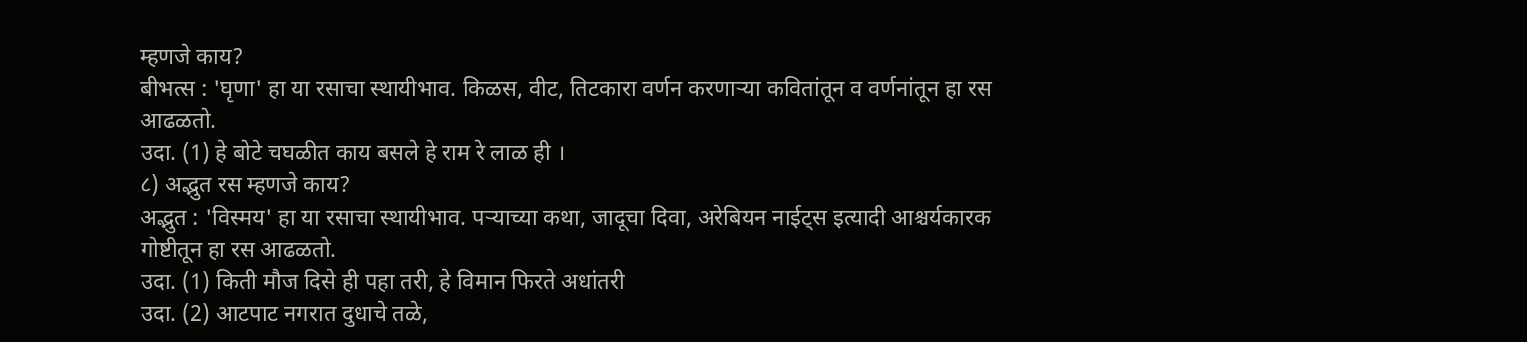म्हणजे काय?
बीभत्स : 'घृणा' हा या रसाचा स्थायीभाव. किळस, वीट, तिटकारा वर्णन करणाऱ्या कवितांतून व वर्णनांतून हा रस आढळतो.
उदा. (1) हे बोटे चघळीत काय बसले हे राम रे लाळ ही ।
८) अद्भुत रस म्हणजे काय?
अद्भुत : 'विस्मय' हा या रसाचा स्थायीभाव. पऱ्याच्या कथा, जादूचा दिवा, अरेबियन नाईट्स इत्यादी आश्चर्यकारक गोष्टीतून हा रस आढळतो.
उदा. (1) किती मौज दिसे ही पहा तरी, हे विमान फिरते अधांतरी
उदा. (2) आटपाट नगरात दुधाचे तळे,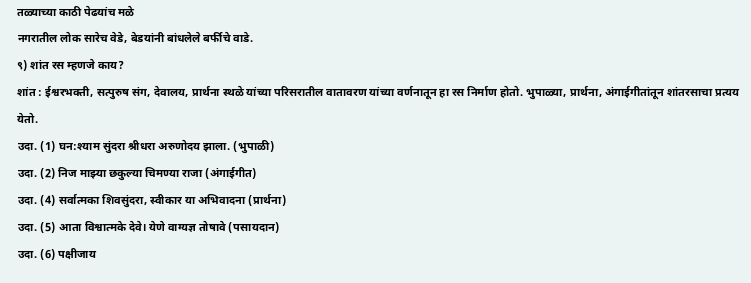तळ्याच्या काठी पेढयांच मळे
नगरातील लोक सारेच वेडे, बेडयांनी बांधलेले बर्फीचे वाडे.
९) शांत रस म्हणजे काय?
शांत : ईश्वरभक्ती, सत्पुरुष संग, देवालय, प्रार्थना स्थळे यांच्या परिसरातील वातावरण यांच्या वर्णनातून हा रस निर्माण होतो. भुपाळ्या, प्रार्थना, अंगाईगीतांतून शांतरसाचा प्रत्यय येतो.
उदा. (1) घन:श्याम सुंदरा श्रीधरा अरुणोदय झाला. (भुपाळी)
उदा. (2) निज माझ्या छकुल्या चिमण्या राजा (अंगाईगीत)
उदा. (4) सर्वात्मका शिवसुंदरा, स्वीकार या अभिवादना (प्रार्थना)
उदा. (5) आता विश्वात्मके देवे। येणे वाग्यज्ञ तोषावे (पसायदान)
उदा. (6) पक्षीजाय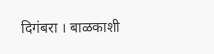दिगंबरा । बाळकाशी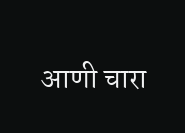आणी चारा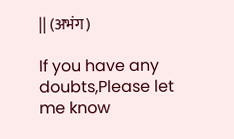|| (अभंग)

If you have any doubts,Please let me know